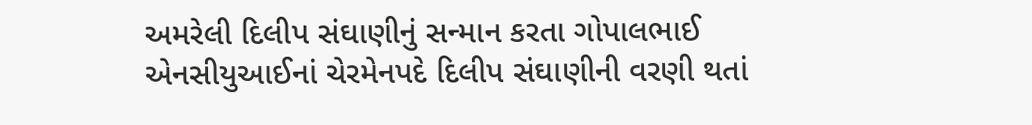અમરેલી દિલીપ સંઘાણીનું સન્માન કરતા ગોપાલભાઈ એનસીયુઆઈનાં ચેરમેનપદે દિલીપ સંઘાણીની વરણી થતાં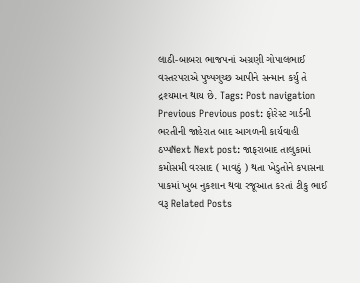લાઠી-બાબરા ભાજપનાં અગ્રણી ગોપાલભાઈ વસ્તરપરાએ પુષ્પગુચ્છ આપીને સન્માન કર્યુ તે દ્રશ્યમાન થાય છે. Tags: Post navigation Previous Previous post: ફોરેસ્ટ ગાર્ડની ભરતીની જાહેરાત બાદ આગળની કાર્યવાહી ઠપ્પNext Next post: જાફરાબાદ તાલુકામાં કમોસમી વરસાદ ( માવઠું ) થતા ખેડુતોને કપાસના પાકમાં ખુબ નુકશાન થવા રજૂઆત કરતાં ટીકુ ભાઈ વરૂ Related Posts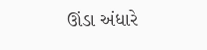ઊંડા અંધારે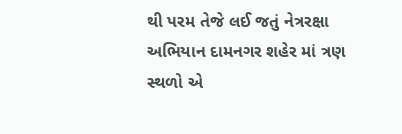થી પરમ તેજે લઈ જતું નેત્રરક્ષા અભિયાન દામનગર શહેર માં ત્રણ સ્થળો એ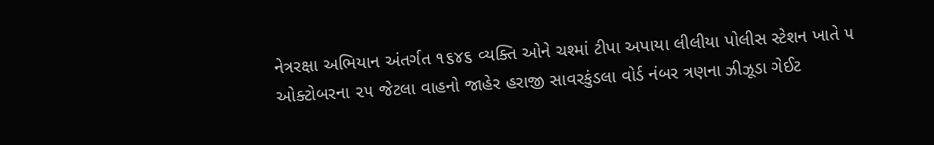નેત્રરક્ષા અભિયાન અંતર્ગત ૧૬૪૬ વ્યક્તિ ઓને ચશ્માં ટીપા અપાયા લીલીયા પોલીસ સ્ટેશન ખાતે ૫ ઓક્ટોબરના ૨૫ જેટલા વાહનો જાહેર હરાજી સાવરકુંડલા વોર્ડ નંબર ત્રણના ઝીઝૂડા ગેઈટ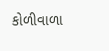કોળીવાળા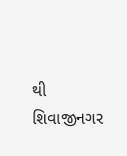થી શિવાજીનગર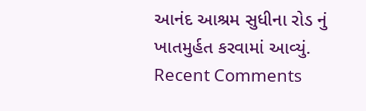આનંદ આશ્રમ સુધીના રોડ નું ખાતમુર્હત કરવામાં આવ્યું.
Recent Comments